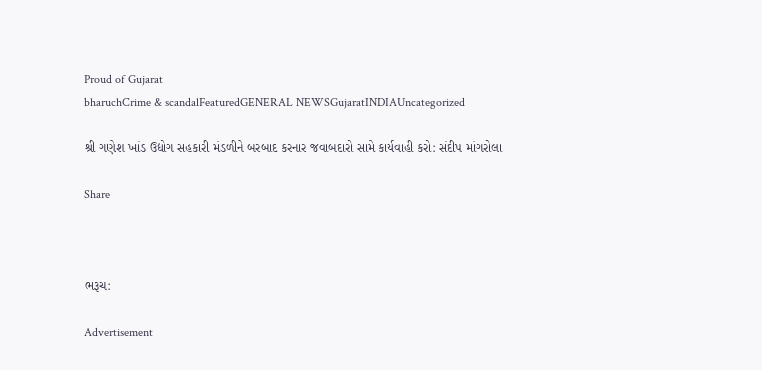Proud of Gujarat
bharuchCrime & scandalFeaturedGENERAL NEWSGujaratINDIAUncategorized

શ્રી ગણેશ ખાંડ ઉદ્યોગ સહકારી મંડળીને બરબાદ કરનાર જવાબદારો સામે કાર્યવાહી કરો: સંદીપ માંગરોલા

Share



ભરૂચ:

Advertisement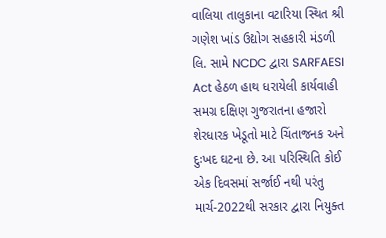વાલિયા તાલુકાના વટારિયા સ્થિત શ્રી ગણેશ ખાંડ ઉદ્યોગ સહકારી મંડળી લિ. સામે NCDC દ્વારા SARFAESI Act હેઠળ હાથ ધરાયેલી કાર્યવાહી સમગ્ર દક્ષિણ ગુજરાતના હજારો શેરધારક ખેડૂતો માટે ચિંતાજનક અને દુઃખદ ઘટના છે. આ પરિસ્થિતિ કોઈ એક દિવસમાં સર્જાઈ નથી પરંતુ માર્ચ-2022થી સરકાર દ્વારા નિયુક્ત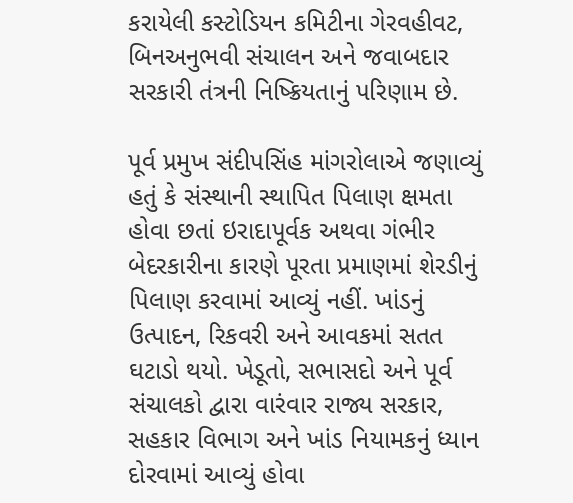કરાયેલી કસ્ટોડિયન કમિટીના ગેરવહીવટ, બિનઅનુભવી સંચાલન અને જવાબદાર સરકારી તંત્રની નિષ્ક્રિયતાનું પરિણામ છે.

પૂર્વ પ્રમુખ સંદીપસિંહ માંગરોલાએ જણાવ્યું હતું કે સંસ્થાની સ્થાપિત પિલાણ ક્ષમતા હોવા છતાં ઇરાદાપૂર્વક અથવા ગંભીર બેદરકારીના કારણે પૂરતા પ્રમાણમાં શેરડીનું પિલાણ કરવામાં આવ્યું નહીં. ખાંડનું ઉત્પાદન, રિકવરી અને આવકમાં સતત ઘટાડો થયો. ખેડૂતો, સભાસદો અને પૂર્વ સંચાલકો દ્વારા વારંવાર રાજ્ય સરકાર, સહકાર વિભાગ અને ખાંડ નિયામકનું ધ્યાન દોરવામાં આવ્યું હોવા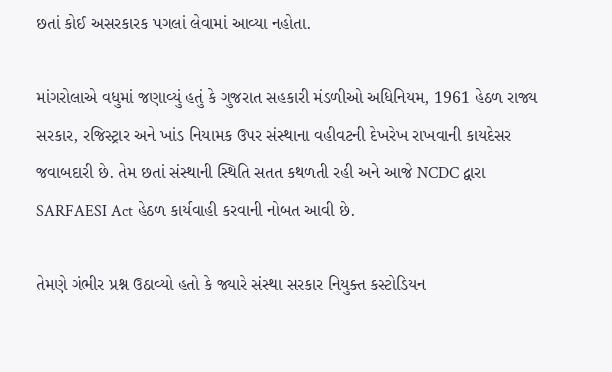છતાં કોઈ અસરકારક પગલાં લેવામાં આવ્યા નહોતા.

માંગરોલાએ વધુમાં જણાવ્યું હતું કે ગુજરાત સહકારી મંડળીઓ અધિનિયમ, 1961 હેઠળ રાજ્ય સરકાર, રજિસ્ટ્રાર અને ખાંડ નિયામક ઉપર સંસ્થાના વહીવટની દેખરેખ રાખવાની કાયદેસર જવાબદારી છે. તેમ છતાં સંસ્થાની સ્થિતિ સતત કથળતી રહી અને આજે NCDC દ્વારા SARFAESI Act હેઠળ કાર્યવાહી કરવાની નોબત આવી છે.

તેમણે ગંભીર પ્રશ્ન ઉઠાવ્યો હતો કે જ્યારે સંસ્થા સરકાર નિયુક્ત કસ્ટોડિયન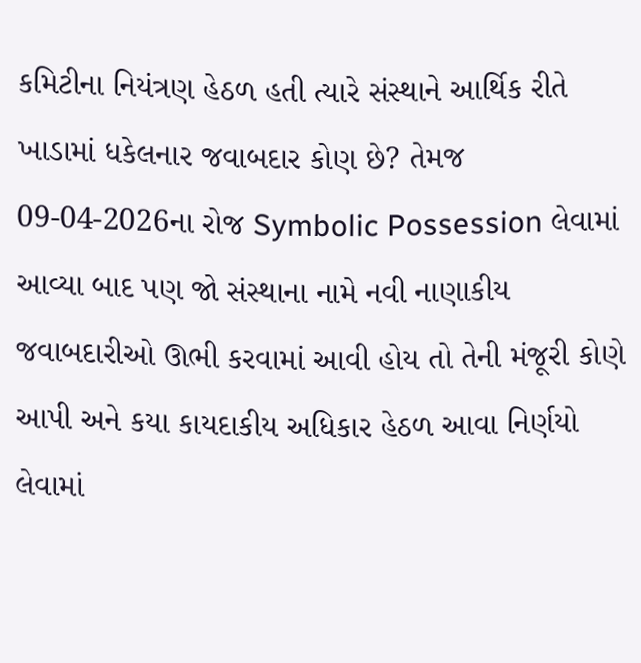કમિટીના નિયંત્રણ હેઠળ હતી ત્યારે સંસ્થાને આર્થિક રીતે ખાડામાં ધકેલનાર જવાબદાર કોણ છે? તેમજ 09-04-2026ના રોજ Symbolic Possession લેવામાં આવ્યા બાદ પણ જો સંસ્થાના નામે નવી નાણાકીય જવાબદારીઓ ઊભી કરવામાં આવી હોય તો તેની મંજૂરી કોણે આપી અને કયા કાયદાકીય અધિકાર હેઠળ આવા નિર્ણયો લેવામાં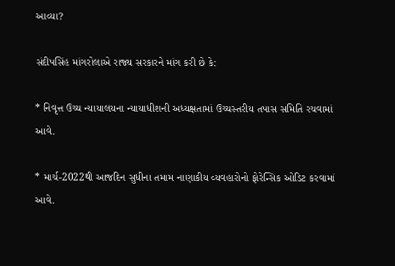આવ્યા?

સંદીપસિંહ માંગરોલાએ રાજ્ય સરકારને માંગ કરી છે કે:

* નિવૃત્ત ઉચ્ચ ન્યાયાલયના ન્યાયાધીશની અધ્યક્ષતામાં ઉચ્ચસ્તરીય તપાસ સમિતિ રચવામાં આવે.

* માર્ચ-2022થી આજદિન સુધીના તમામ નાણાકીય વ્યવહારોનો ફોરેન્સિક ઓડિટ કરવામાં આવે.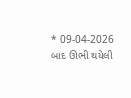* 09-04-2026 બાદ ઊભી થયેલી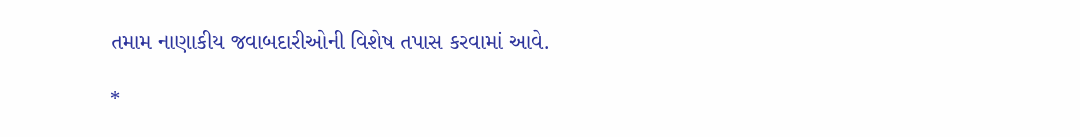તમામ નાણાકીય જવાબદારીઓની વિશેષ તપાસ કરવામાં આવે.

*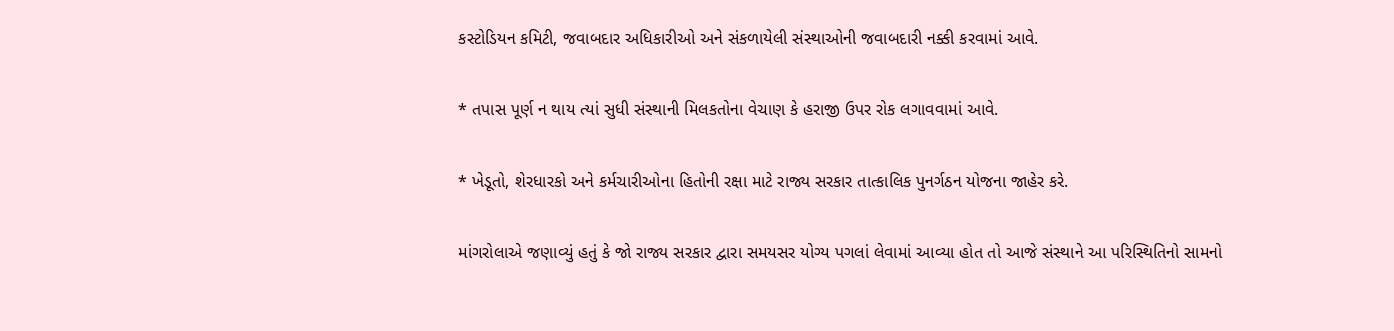કસ્ટોડિયન કમિટી, જવાબદાર અધિકારીઓ અને સંકળાયેલી સંસ્થાઓની જવાબદારી નક્કી કરવામાં આવે.

* તપાસ પૂર્ણ ન થાય ત્યાં સુધી સંસ્થાની મિલકતોના વેચાણ કે હરાજી ઉપર રોક લગાવવામાં આવે.

* ખેડૂતો, શેરધારકો અને કર્મચારીઓના હિતોની રક્ષા માટે રાજ્ય સરકાર તાત્કાલિક પુનર્ગઠન યોજના જાહેર કરે.

માંગરોલાએ જણાવ્યું હતું કે જો રાજ્ય સરકાર દ્વારા સમયસર યોગ્ય પગલાં લેવામાં આવ્યા હોત તો આજે સંસ્થાને આ પરિસ્થિતિનો સામનો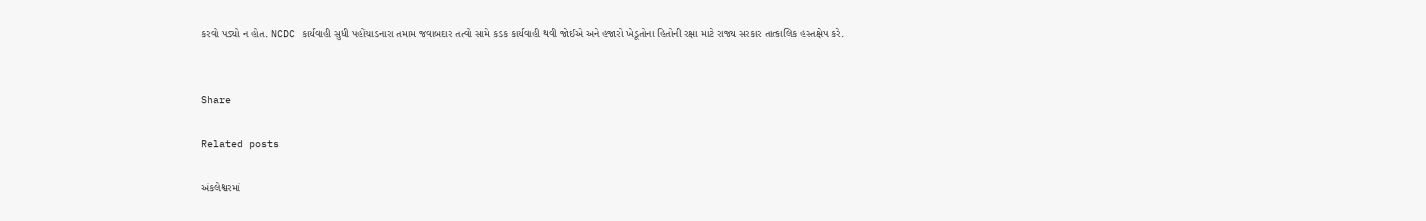કરવો પડ્યો ન હોત. NCDC કાર્યવાહી સુધી પહોંચાડનારા તમામ જવાબદાર તત્વો સામે કડક કાર્યવાહી થવી જોઈએ અને હજારો ખેડૂતોના હિતોની રક્ષા માટે રાજ્ય સરકાર તાત્કાલિક હસ્તક્ષેપ કરે.


Share

Related posts

અંકલેશ્વરમાં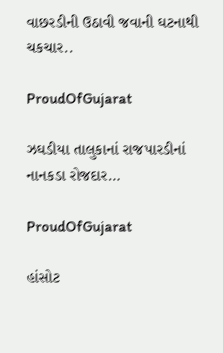વાછરડીની ઉઠાવી જવાની ઘટનાથી ચકચાર..

ProudOfGujarat

ઝઘડીયા તાલુકાનાં રાજપારડીનાં નાનકડા રોજદાર…

ProudOfGujarat

હાંસોટ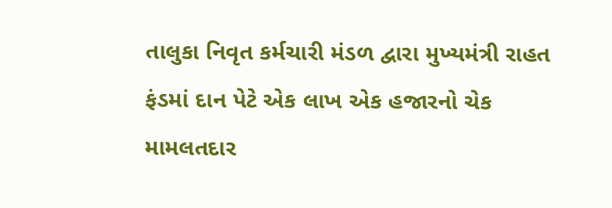તાલુકા નિવૃત કર્મચારી મંડળ દ્વારા મુખ્યમંત્રી રાહત ફંડમાં દાન પેટે એક લાખ એક હજારનો ચેક મામલતદાર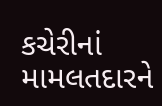કચેરીનાં મામલતદારને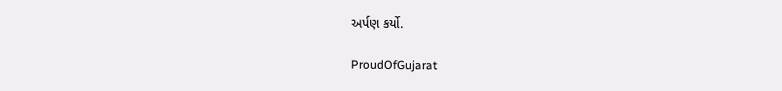અર્પણ કર્યો.

ProudOfGujarat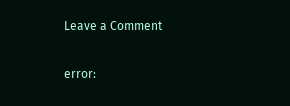Leave a Comment

error: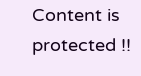Content is protected !!